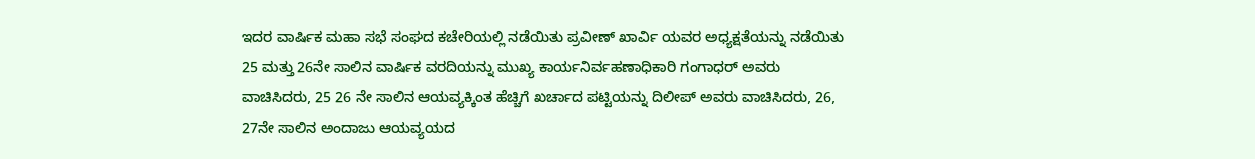ಇದರ ವಾರ್ಷಿಕ ಮಹಾ ಸಭೆ ಸಂಘದ ಕಚೇರಿಯಲ್ಲಿ ನಡೆಯಿತು ಪ್ರವೀಣ್ ಖಾರ್ವಿ ಯವರ ಅಧ್ಯಕ್ಷತೆಯನ್ನು ನಡೆಯಿತು 25 ಮತ್ತು 26ನೇ ಸಾಲಿನ ವಾರ್ಷಿಕ ವರದಿಯನ್ನು ಮುಖ್ಯ ಕಾರ್ಯನಿರ್ವಹಣಾಧಿಕಾರಿ ಗಂಗಾಧರ್ ಅವರು ವಾಚಿಸಿದರು, 25 26 ನೇ ಸಾಲಿನ ಆಯವ್ಯಕ್ಕಿಂತ ಹೆಚ್ಚಿಗೆ ಖರ್ಚಾದ ಪಟ್ಟಿಯನ್ನು ದಿಲೀಪ್ ಅವರು ವಾಚಿಸಿದರು, 26, 27ನೇ ಸಾಲಿನ ಅಂದಾಜು ಆಯವ್ಯಯದ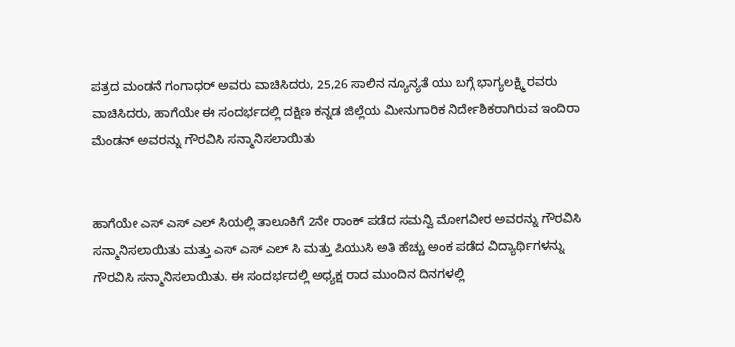ಪತ್ರದ ಮಂಡನೆ ಗಂಗಾಧರ್ ಅವರು ವಾಚಿಸಿದರು, 25,26 ಸಾಲಿನ ನ್ಯೂನ್ಯತೆ ಯು ಬಗ್ಗೆ ಭಾಗ್ಯಲಕ್ಷ್ಮಿ ರವರು ವಾಚಿಸಿದರು, ಹಾಗೆಯೇ ಈ ಸಂದರ್ಭದಲ್ಲಿ ದಕ್ಷಿಣ ಕನ್ನಡ ಜಿಲ್ಲೆಯ ಮೀನುಗಾರಿಕ ನಿರ್ದೇಶಿಕರಾಗಿರುವ ಇಂದಿರಾ ಮೆಂಡನ್ ಅವರನ್ನು ಗೌರವಿಸಿ ಸನ್ಮಾನಿಸಲಾಯಿತು


ಹಾಗೆಯೇ ಎಸ್ ಎಸ್ ಎಲ್ ಸಿಯಲ್ಲಿ ತಾಲೂಕಿಗೆ 2ನೇ ರಾಂಕ್ ಪಡೆದ ಸಮನ್ವಿ ಮೋಗವೀರ ಅವರನ್ನು ಗೌರವಿಸಿ ಸನ್ಮಾನಿಸಲಾಯಿತು ಮತ್ತು ಎಸ್ ಎಸ್ ಎಲ್ ಸಿ ಮತ್ತು ಪಿಯುಸಿ ಅತಿ ಹೆಚ್ಚು ಅಂಕ ಪಡೆದ ವಿದ್ಯಾರ್ಥಿಗಳನ್ನು ಗೌರವಿಸಿ ಸನ್ಮಾನಿಸಲಾಯಿತು. ಈ ಸಂದರ್ಭದಲ್ಲಿ ಅಧ್ಯಕ್ಷ ರಾದ ಮುಂದಿನ ದಿನಗಳಲ್ಲಿ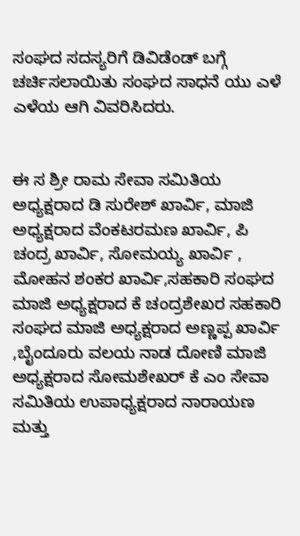ಸಂಘದ ಸದಸ್ಯರಿಗೆ ಡಿವಿಡೆಂಡ್ ಬಗ್ಗೆ ಚರ್ಚಿಸಲಾಯಿತು ಸಂಘದ ಸಾಧನೆ ಯು ಎಳೆ ಎಳೆಯ ಆಗಿ ವಿವರಿಸಿದರು.


ಈ ಸ ಶ್ರೀ ರಾಮ ಸೇವಾ ಸಮಿತಿಯ ಅಧ್ಯಕ್ಷರಾದ ಡಿ ಸುರೇಶ್ ಖಾರ್ವಿ, ಮಾಜಿ ಅಧ್ಯಕ್ಷರಾದ ವೆಂಕಟರಮಣ ಖಾರ್ವಿ, ಪಿ ಚಂದ್ರ ಖಾರ್ವಿ, ಸೋಮಯ್ಯ ಖಾರ್ವಿ , ಮೋಹನ ಶಂಕರ ಖಾರ್ವಿ,ಸಹಕಾರಿ ಸಂಘದ ಮಾಜಿ ಅಧ್ಯಕ್ಷರಾದ ಕೆ ಚಂದ್ರಶೇಖರ ಸಹಕಾರಿ ಸಂಘದ ಮಾಜಿ ಅಧ್ಯಕ್ಷರಾದ ಅಣ್ಣಪ್ಪ ಖಾರ್ವಿ ,ಬೈಂದೂರು ವಲಯ ನಾಡ ದೋಣಿ ಮಾಜಿ ಅಧ್ಯಕ್ಷರಾದ ಸೋಮಶೇಖರ್ ಕೆ ಎಂ ಸೇವಾ ಸಮಿತಿಯ ಉಪಾಧ್ಯಕ್ಷರಾದ ನಾರಾಯಣ ಮತ್ತು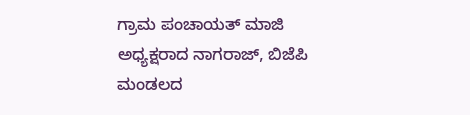ಗ್ರಾಮ ಪಂಚಾಯತ್ ಮಾಜಿ ಅಧ್ಯಕ್ಷರಾದ ನಾಗರಾಜ್, ಬಿಜೆಪಿ ಮಂಡಲದ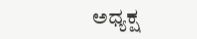ಅಧ್ಯಕ್ಷ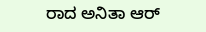ರಾದ ಅನಿತಾ ಆರ್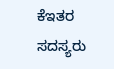ಕೆಇತರ ಸದಸ್ಯರು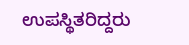ಉಪಸ್ಥಿತರಿದ್ದರು